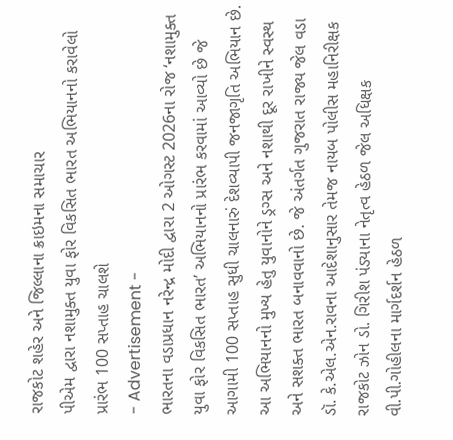રાજકોટ શહેર અને જિલ્લાના ક્રાઇમના સમાચાર
પીએમ દ્વારા નશામુક્ત યુવા ફોર વિકસિત ભારત અભિયાનનો કરાવેલો પ્રારંભ 100 સપ્તાહ ચાલશે
- Advertisement -
ભારતના વડાપ્રધાન નરેન્દ્ર મોદી દ્વારા 2 ઓગસ્ટ 2026ના રોજ ‘નશામુક્ત યુવા ફોર વિકસિત ભારત’ અભિયાનનો પ્રારંભ કરવામાં આવ્યો છે જે આગામી 100 સપ્તાહ સુધી ચાલનારું દેશવ્યાપી જનજાગૃતિ અભિયાન છે. આ અભિયાનનો મુખ્ય હેતુ યુવાનોને ડ્રગ્સ અને નશાથી દૂર રાખીને સ્વસ્થ અને સશક્ત ભારત બનાવવાનો છે. જે અંતર્ગત ગુજરાત રાજ્ય જેલ વડા ડૉ. કે.એલ.એન.રાવના આદેશાનુસાર તેમજ નાયબ પોલીસ મહાનિરીક્ષક રાજકોટ ઝોન ડો. ગિરીશ પંડ્યાના નેતૃત્વ હેઠળ જેલ અધિક્ષક વી.પી.ગોહીલના માર્ગદર્શન હેઠળ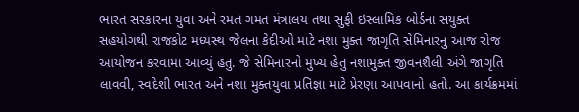ભારત સરકારના યુવા અને રમત ગમત મંત્રાલય તથા સુફી ઇસ્લામિક બોર્ડના સયુક્ત સહયોગથી રાજકોટ મધ્યસ્થ જેલના કેદીઓ માટે નશા મુક્ત જાગૃતિ સેમિનારનુ આજ રોજ આયોજન કરવામા આવ્યું હતુ. જે સેમિનારનો મુખ્ય હેતુ નશામુક્ત જીવનશૈલી અંગે જાગૃતિ લાવવી, સ્વદેશી ભારત અને નશા મુક્તયુવા પ્રતિજ્ઞા માટે પ્રેરણા આપવાનો હતો. આ કાર્યક્રમમાં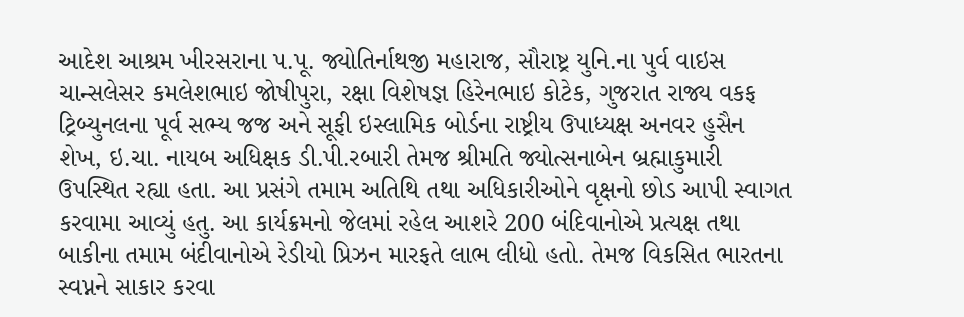આદેશ આશ્રમ ખીરસરાના પ.પૂ. જ્યોતિર્નાથજી મહારાજ, સૌરાષ્ટ્ર યુનિ.ના પુર્વ વાઇસ ચાન્સલેસર કમલેશભાઇ જોષીપુરા, રક્ષા વિશેષજ્ઞ હિરેનભાઇ કોટેક, ગુજરાત રાજ્ય વકફ ટ્રિબ્યુનલના પૂર્વ સભ્ય જજ અને સૂફી ઇસ્લામિક બોર્ડના રાષ્ટ્રીય ઉપાધ્યક્ષ અનવર હુસૈન શેખ, ઇ.ચા. નાયબ અધિક્ષક ડી.પી.રબારી તેમજ શ્રીમતિ જ્યોત્સનાબેન બ્રહ્માકુમારી ઉપસ્થિત રહ્યા હતા. આ પ્રસંગે તમામ અતિથિ તથા અધિકારીઓને વૃક્ષનો છોડ આપી સ્વાગત કરવામા આવ્યું હતુ. આ કાર્યક્રમનો જેલમાં રહેલ આશરે 200 બંદિવાનોએ પ્રત્યક્ષ તથા બાકીના તમામ બંદીવાનોએ રેડીયો પ્રિઝન મારફતે લાભ લીધો હતો. તેમજ વિકસિત ભારતના સ્વપ્નને સાકાર કરવા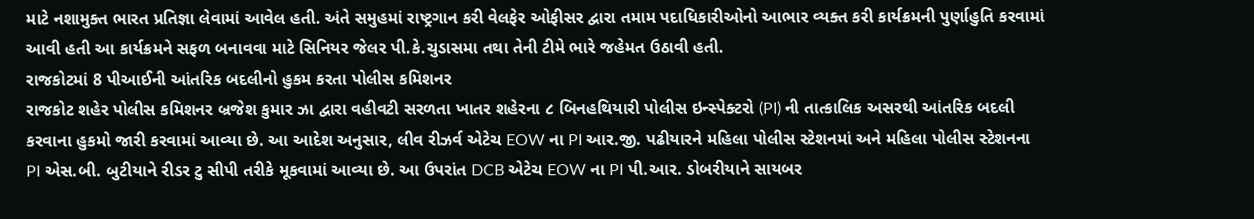માટે નશામુક્ત ભારત પ્રતિજ્ઞા લેવામાં આવેલ હતી. અંતે સમુહમાં રાષ્ટ્રગાન કરી વેલફેર ઓફીસર દ્વારા તમામ પદાધિકારીઓનો આભાર વ્યક્ત કરી કાર્યક્રમની પુર્ણાહુતિ કરવામાં આવી હતી આ કાર્યક્રમને સફળ બનાવવા માટે સિનિયર જેલર પી.કે.ચુડાસમા તથા તેની ટીમે ભારે જહેમત ઉઠાવી હતી.
રાજકોટમાં 8 પીઆઈની આંતરિક બદલીનો હુકમ કરતા પોલીસ કમિશનર
રાજકોટ શહેર પોલીસ કમિશનર બ્રજેશ કુમાર ઝા દ્વારા વહીવટી સરળતા ખાતર શહેરના ૮ બિનહથિયારી પોલીસ ઇન્સ્પેક્ટરો (PI) ની તાત્કાલિક અસરથી આંતરિક બદલી કરવાના હુકમો જારી કરવામાં આવ્યા છે. આ આદેશ અનુસાર, લીવ રીઝર્વ એટેચ EOW ના PI આર.જી. પઢીયારને મહિલા પોલીસ સ્ટેશનમાં અને મહિલા પોલીસ સ્ટેશનના PI એસ.બી. બુટીયાને રીડર ટુ સીપી તરીકે મૂકવામાં આવ્યા છે. આ ઉપરાંત DCB એટેચ EOW ના PI પી.આર. ડોબરીયાને સાયબર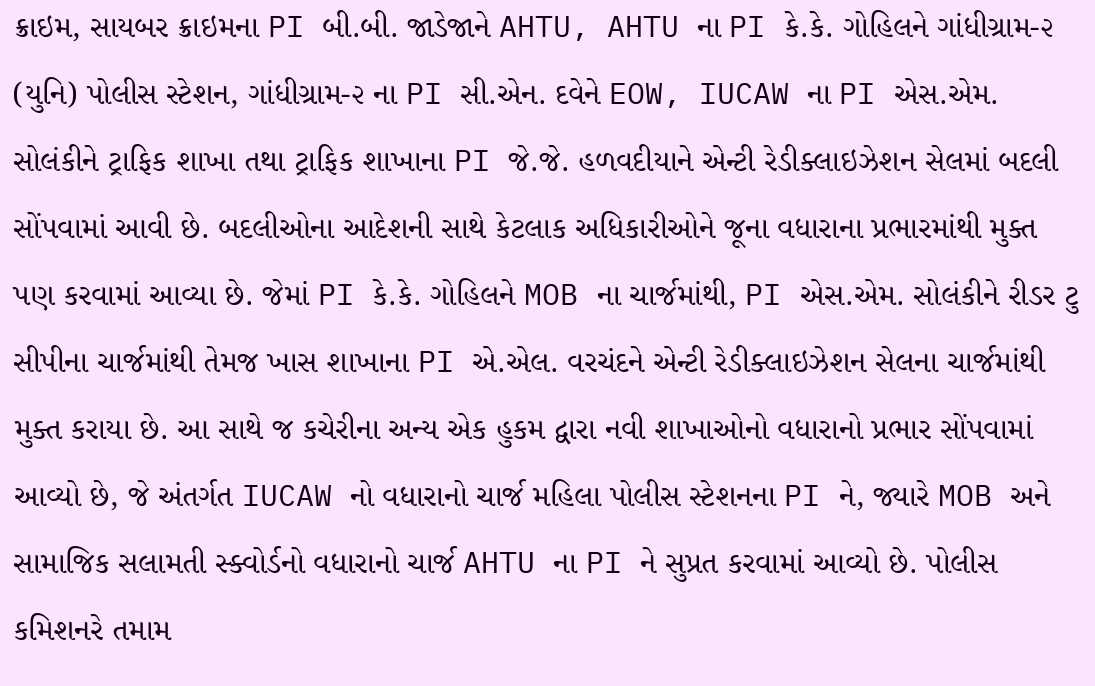ક્રાઇમ, સાયબર ક્રાઇમના PI બી.બી. જાડેજાને AHTU, AHTU ના PI કે.કે. ગોહિલને ગાંધીગ્રામ-૨ (યુનિ) પોલીસ સ્ટેશન, ગાંધીગ્રામ-૨ ના PI સી.એન. દવેને EOW, IUCAW ના PI એસ.એમ. સોલંકીને ટ્રાફિક શાખા તથા ટ્રાફિક શાખાના PI જે.જે. હળવદીયાને એન્ટી રેડીક્લાઇઝેશન સેલમાં બદલી સોંપવામાં આવી છે. બદલીઓના આદેશની સાથે કેટલાક અધિકારીઓને જૂના વધારાના પ્રભારમાંથી મુક્ત પણ કરવામાં આવ્યા છે. જેમાં PI કે.કે. ગોહિલને MOB ના ચાર્જમાંથી, PI એસ.એમ. સોલંકીને રીડર ટુ સીપીના ચાર્જમાંથી તેમજ ખાસ શાખાના PI એ.એલ. વરચંદને એન્ટી રેડીક્લાઇઝેશન સેલના ચાર્જમાંથી મુક્ત કરાયા છે. આ સાથે જ કચેરીના અન્ય એક હુકમ દ્વારા નવી શાખાઓનો વધારાનો પ્રભાર સોંપવામાં આવ્યો છે, જે અંતર્ગત IUCAW નો વધારાનો ચાર્જ મહિલા પોલીસ સ્ટેશનના PI ને, જ્યારે MOB અને સામાજિક સલામતી સ્ક્વોર્ડનો વધારાનો ચાર્જ AHTU ના PI ને સુપ્રત કરવામાં આવ્યો છે. પોલીસ કમિશનરે તમામ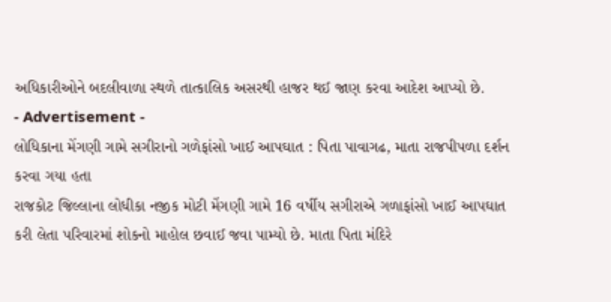અધિકારીઓને બદલીવાળા સ્થળે તાત્કાલિક અસરથી હાજર થઈ જાણ કરવા આદેશ આપ્યો છે.
- Advertisement -
લોધિકાના મેંગણી ગામે સગીરાનો ગળેફાંસો ખાઈ આપઘાત : પિતા પાવાગઢ, માતા રાજપીપળા દર્શન કરવા ગયા હતા
રાજકોટ જિલ્લાના લોધીકા નજીક મોટી મેંગણી ગામે 16 વર્ષીય સગીરાએ ગળાફાંસો ખાઈ આપઘાત કરી લેતા પરિવારમાં શોકનો માહોલ છવાઈ જવા પામ્યો છે. માતા પિતા મંદિરે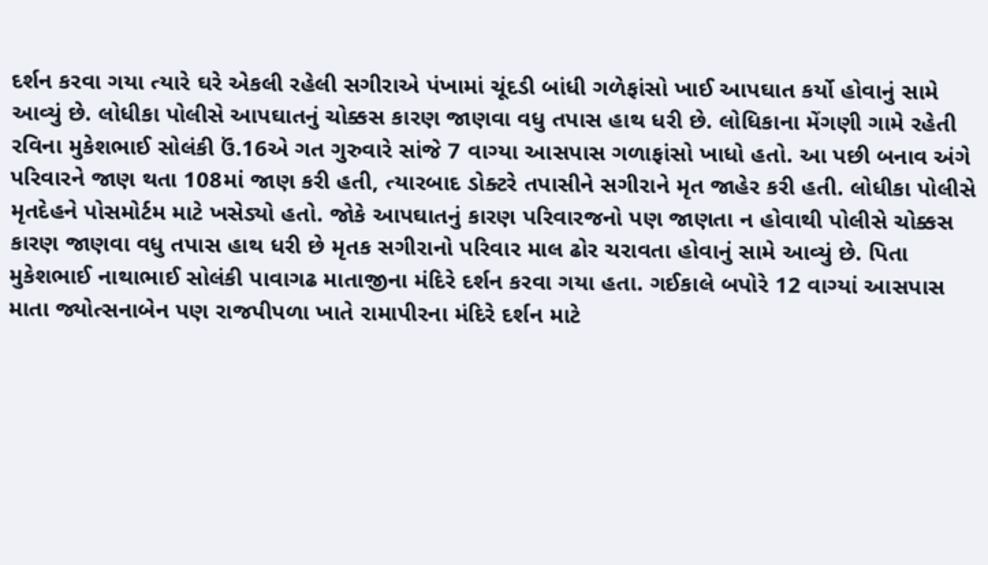દર્શન કરવા ગયા ત્યારે ઘરે એકલી રહેલી સગીરાએ પંખામાં ચૂંદડી બાંધી ગળેફાંસો ખાઈ આપઘાત કર્યો હોવાનું સામે આવ્યું છે. લોધીકા પોલીસે આપઘાતનું ચોક્કસ કારણ જાણવા વધુ તપાસ હાથ ધરી છે. લોધિકાના મેંગણી ગામે રહેતી રવિના મુકેશભાઈ સોલંકી ઉં.16એ ગત ગુરુવારે સાંજે 7 વાગ્યા આસપાસ ગળાફાંસો ખાધો હતો. આ પછી બનાવ અંગે પરિવારને જાણ થતા 108માં જાણ કરી હતી, ત્યારબાદ ડોક્ટરે તપાસીને સગીરાને મૃત જાહેર કરી હતી. લોધીકા પોલીસે મૃતદેહને પોસમોર્ટમ માટે ખસેડ્યો હતો. જોકે આપઘાતનું કારણ પરિવારજનો પણ જાણતા ન હોવાથી પોલીસે ચોક્કસ કારણ જાણવા વધુ તપાસ હાથ ધરી છે મૃતક સગીરાનો પરિવાર માલ ઢોર ચરાવતા હોવાનું સામે આવ્યું છે. પિતા મુકેશભાઈ નાથાભાઈ સોલંકી પાવાગઢ માતાજીના મંદિરે દર્શન કરવા ગયા હતા. ગઈકાલે બપોરે 12 વાગ્યાં આસપાસ માતા જ્યોત્સનાબેન પણ રાજપીપળા ખાતે રામાપીરના મંદિરે દર્શન માટે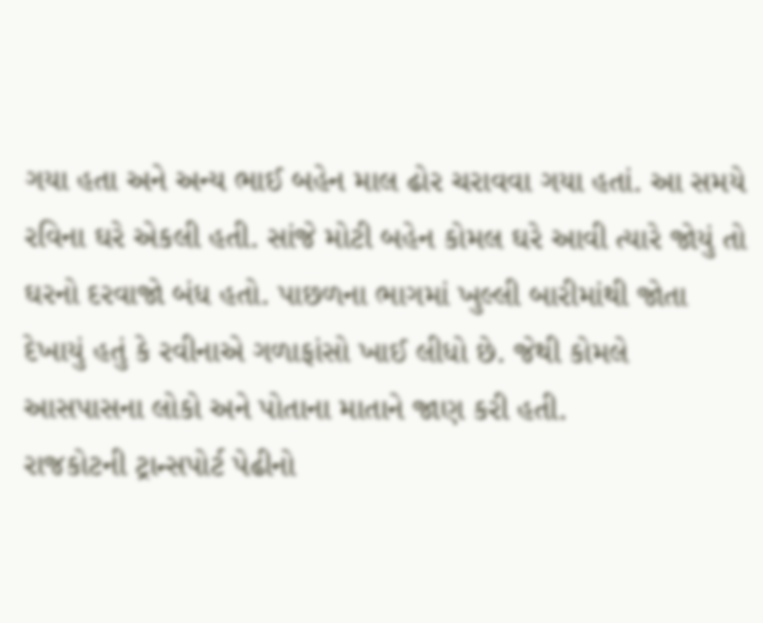ગયા હતા અને અન્ય ભાઈ બહેન માલ ઢોર ચરાવવા ગયા હતાં. આ સમયે રવિના ઘરે એકલી હતી. સાંજે મોટી બહેન કોમલ ઘરે આવી ત્યારે જોયું તો ઘરનો દરવાજો બંધ હતો. પાછળના ભાગમાં ખુલ્લી બારીમાંથી જોતા દેખાયું હતું કે રવીનાએ ગળાફાંસો ખાઈ લીધો છે. જેથી કોમલે આસપાસના લોકો અને પોતાના માતાને જાણ કરી હતી.
રાજકોટની ટ્રાન્સપોર્ટ પેઢીનો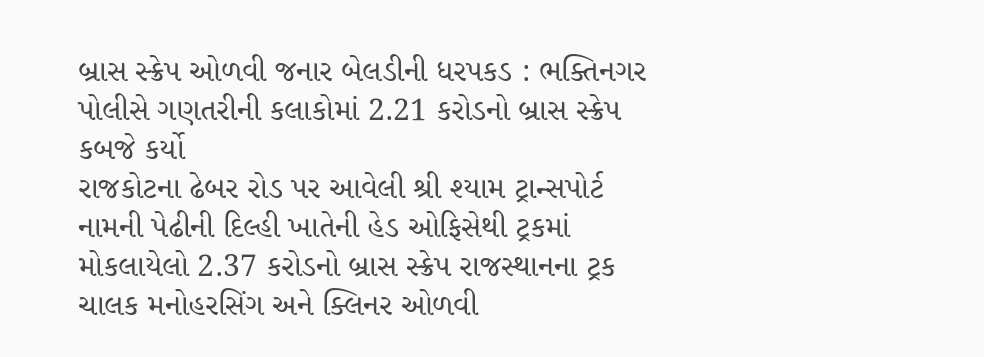બ્રાસ સ્ક્રેપ ઓળવી જનાર બેલડીની ધરપકડ : ભક્તિનગર પોલીસે ગણતરીની કલાકોમાં 2.21 કરોડનો બ્રાસ સ્ક્રેપ કબજે કર્યો
રાજકોટના ઢેબર રોડ પર આવેલી શ્રી શ્યામ ટ્રાન્સપોર્ટ નામની પેઢીની દિલ્હી ખાતેની હેડ ઓફિસેથી ટ્રકમાં મોકલાયેલો 2.37 કરોડનો બ્રાસ સ્ક્રેપ રાજસ્થાનના ટ્રક ચાલક મનોહરસિંગ અને ક્લિનર ઓળવી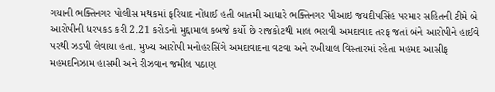ગયાની ભક્તિનગર પોલીસ મથકમાં ફરિયાદ નોંધાઈ હતી બાતમી આધારે ભક્તિનગર પીઆઇ જયદીપસિંહ પરમાર સહિતની ટીમે બે આરોપીની ધરપકડ કરી 2.21 કરોડનો મુદ્દામાલ કબજે કર્યો છે રાજકોટથી માલ ભરાવી અમદાવાદ તરફ જતાં બંને આરોપીને હાઈવે પરથી ઝડપી લેવાયા હતા. મુખ્ય આરોપી મનોહરસિંગે અમદાવાદના વટવા અને રખીયાલ વિસ્તારમાં રહેતા મહમદ આસીફ મહમદનિઝામ હાસમી અને રીઝવાન જમીલ પઠાણ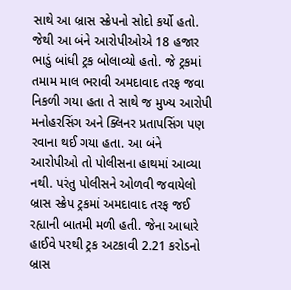સાથે આ બ્રાસ સ્ક્રેપનો સોદો કર્યો હતો. જેથી આ બંને આરોપીઓએ 18 હજાર ભાડું બાંધી ટ્રક બોલાવ્યો હતો. જે ટ્રકમાં તમામ માલ ભરાવી અમદાવાદ તરફ જવા નિકળી ગયા હતા તે સાથે જ મુખ્ય આરોપી મનોહરસિંગ અને ક્લિનર પ્રતાપસિંગ પણ રવાના થઈ ગયા હતા. આ બંને આરોપીઓ તો પોલીસના હાથમાં આવ્યા નથી. પરંતુ પોલીસને ઓળવી જવાયેલો બ્રાસ સ્ક્રેપ ટ્રકમાં અમદાવાદ તરફ જઈ રહ્યાની બાતમી મળી હતી. જેના આધારે હાઈવે પરથી ટ્રક અટકાવી 2.21 કરોડનો બ્રાસ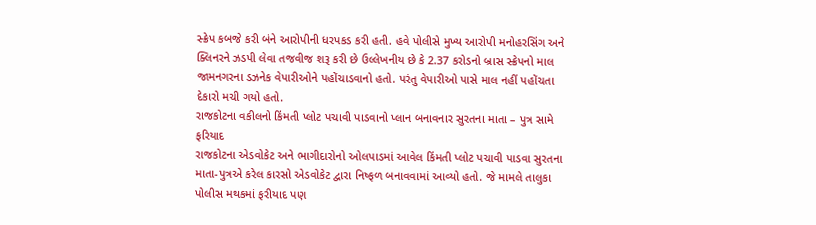સ્ક્રેપ કબજે કરી બંને આરોપીની ધરપકડ કરી હતી. હવે પોલીસે મુખ્ય આરોપી મનોહરસિંગ અને ક્લિનરને ઝડપી લેવા તજવીજ શરૂ કરી છે ઉલ્લેખનીય છે કે 2.37 કરોડનો બ્રાસ સ્ક્રેપનો માલ જામનગરના ડઝનેક વેપારીઓને પહોંચાડવાનો હતો. પરંતુ વેપારીઓ પાસે માલ નહીં પહોંચતા દેકારો મચી ગયો હતો.
રાજકોટના વકીલનો કિંમતી પ્લોટ પચાવી પાડવાનો પ્લાન બનાવનાર સુરતના માતા – પુત્ર સામે ફરિયાદ
રાજકોટના એડવોકેટ અને ભાગીદારોનો ઓલપાડમાં આવેલ કિંમતી પ્લોટ પચાવી પાડવા સુરતના માતા-પુત્રએ કરેલ કારસો એડવોકેટ દ્વારા નિષ્ફળ બનાવવામાં આવ્યો હતો. જે મામલે તાલુકા પોલીસ મથકમાં ફરીયાદ પણ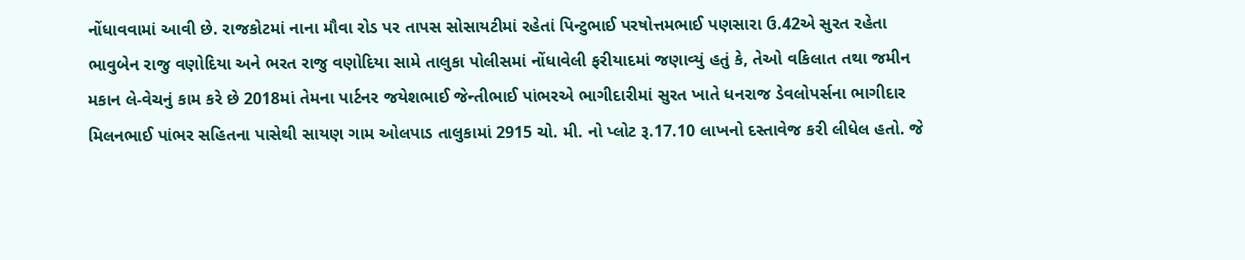નોંધાવવામાં આવી છે. રાજકોટમાં નાના મૌવા રોડ પર તાપસ સોસાયટીમાં રહેતાં પિન્ટુભાઈ પરષોત્તમભાઈ પણસારા ઉ.42એ સુરત રહેતા ભાવુબેન રાજુ વણોદિયા અને ભરત રાજુ વણોદિયા સામે તાલુકા પોલીસમાં નોંધાવેલી ફરીયાદમાં જણાવ્યું હતું કે, તેઓ વકિલાત તથા જમીન મકાન લે-વેચનું કામ કરે છે 2018માં તેમના પાર્ટનર જયેશભાઈ જેન્તીભાઈ પાંભરએ ભાગીદારીમાં સુરત ખાતે ધનરાજ ડેવલોપર્સના ભાગીદાર મિલનભાઈ પાંભર સહિતના પાસેથી સાયણ ગામ ઓલપાડ તાલુકામાં 2915 ચો. મી. નો પ્લોટ રૂ.17.10 લાખનો દસ્તાવેજ કરી લીધેલ હતો. જે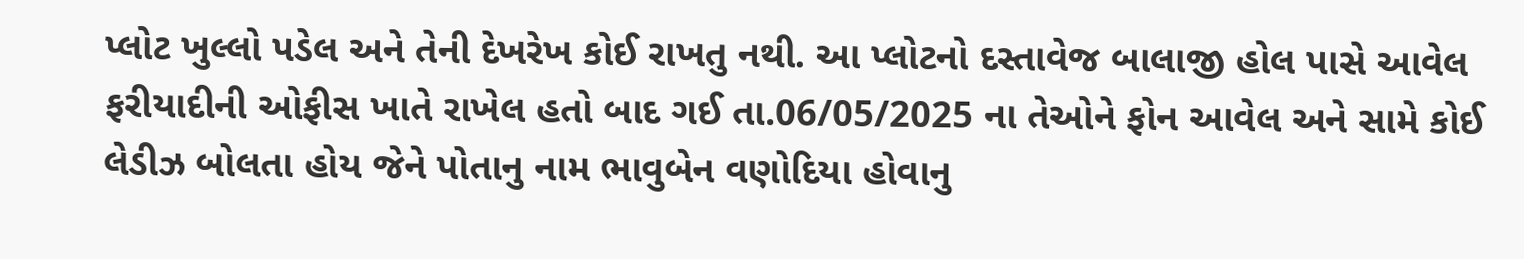પ્લોટ ખુલ્લો પડેલ અને તેની દેખરેખ કોઈ રાખતુ નથી. આ પ્લોટનો દસ્તાવેજ બાલાજી હોલ પાસે આવેલ ફરીયાદીની ઓફીસ ખાતે રાખેલ હતો બાદ ગઈ તા.06/05/2025 ના તેઓને ફોન આવેલ અને સામે કોઈ લેડીઝ બોલતા હોય જેને પોતાનુ નામ ભાવુબેન વણોદિયા હોવાનુ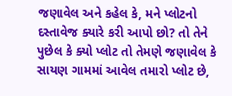જણાવેલ અને કહેલ કે, મને પ્લોટનો દસ્તાવેજ ક્યારે કરી આપો છો? તો તેને પુછેલ કે ક્યો પ્લોટ તો તેમણે જણાવેલ કે સાયણ ગામમાં આવેલ તમારો પ્લોટ છે,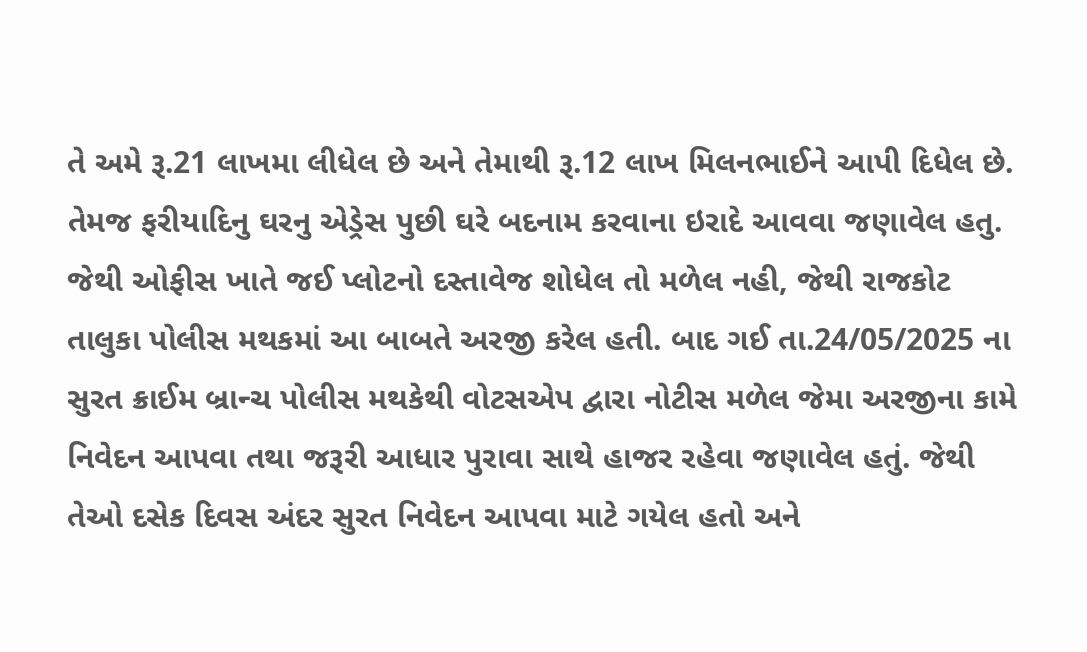તે અમે રૂ.21 લાખમા લીધેલ છે અને તેમાથી રૂ.12 લાખ મિલનભાઈને આપી દિધેલ છે. તેમજ ફરીયાદિનુ ઘરનુ એડ્રેસ પુછી ઘરે બદનામ કરવાના ઇરાદે આવવા જણાવેલ હતુ. જેથી ઓફીસ ખાતે જઈ પ્લોટનો દસ્તાવેજ શોધેલ તો મળેલ નહી, જેથી રાજકોટ તાલુકા પોલીસ મથકમાં આ બાબતે અરજી કરેલ હતી. બાદ ગઈ તા.24/05/2025 ના સુરત ક્રાઈમ બ્રાન્ચ પોલીસ મથકેથી વોટસએપ દ્વારા નોટીસ મળેલ જેમા અરજીના કામે નિવેદન આપવા તથા જરૂરી આધાર પુરાવા સાથે હાજર રહેવા જણાવેલ હતું. જેથી તેઓ દસેક દિવસ અંદર સુરત નિવેદન આપવા માટે ગયેલ હતો અને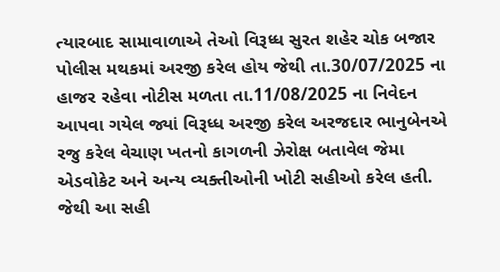ત્યારબાદ સામાવાળાએ તેઓ વિરૂધ્ધ સુરત શહેર ચોક બજાર પોલીસ મથકમાં અરજી કરેલ હોય જેથી તા.30/07/2025 ના હાજર રહેવા નોટીસ મળતા તા.11/08/2025 ના નિવેદન આપવા ગયેલ જ્યાં વિરૂધ્ધ અરજી કરેલ અરજદાર ભાનુબેનએ રજુ કરેલ વેચાણ ખતનો કાગળની ઝેરોક્ષ બતાવેલ જેમા એડવોકેટ અને અન્ય વ્યક્તીઓની ખોટી સહીઓ કરેલ હતી. જેથી આ સહી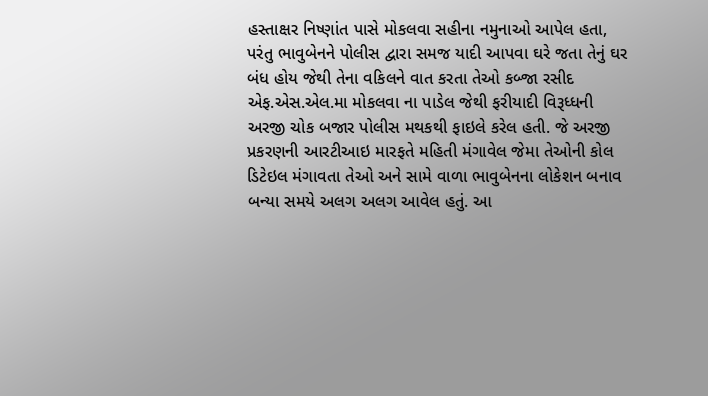હસ્તાક્ષર નિષ્ણાંત પાસે મોકલવા સહીના નમુનાઓ આપેલ હતા, પરંતુ ભાવુબેનને પોલીસ દ્વારા સમજ યાદી આપવા ઘરે જતા તેનું ઘર બંધ હોય જેથી તેના વકિલને વાત કરતા તેઓ કબ્જા રસીદ એફ.એસ.એલ.મા મોકલવા ના પાડેલ જેથી ફરીયાદી વિરૂધ્ધની અરજી ચોક બજાર પોલીસ મથકથી ફાઇલે કરેલ હતી. જે અરજી પ્રકરણની આરટીઆઇ મારફતે મહિતી મંગાવેલ જેમા તેઓની કોલ ડિટેઇલ મંગાવતા તેઓ અને સામે વાળા ભાવુબેનના લોકેશન બનાવ બન્યા સમયે અલગ અલગ આવેલ હતું. આ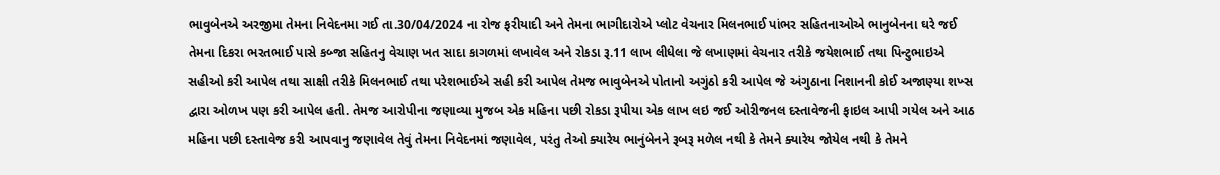ભાવુબેનએ અરજીમા તેમના નિવેદનમા ગઈ તા.30/04/2024 ના રોજ ફરીયાદી અને તેમના ભાગીદારોએ પ્લોટ વેચનાર મિલનભાઈ પાંભર સહિતનાઓએ ભાનુબેનના ઘરે જઈ તેમના દિકરા ભરતભાઈ પાસે કબ્જા સહિતનુ વેચાણ ખત સાદા કાગળમાં લખાવેલ અને રોકડા રૂ.11 લાખ લીધેલા જે લખાણમાં વેચનાર તરીકે જયેશભાઈ તથા પિન્ટુભાઇએ સહીઓ કરી આપેલ તથા સાક્ષી તરીકે મિલનભાઈ તથા પરેશભાઈએ સહી કરી આપેલ તેમજ ભાવુબેનએ પોતાનો અગુંઠો કરી આપેલ જે અંગુઠાના નિશાનની કોઈ અજાણ્યા શખ્સ દ્વારા ઓળખ પણ કરી આપેલ હતી. તેમજ આરોપીના જણાવ્યા મુજબ એક મહિના પછી રોકડા રૂપીયા એક લાખ લઇ જઈ ઓરીજનલ દસ્તાવેજની ફાઇલ આપી ગયેલ અને આઠ મહિના પછી દસ્તાવેજ કરી આપવાનુ જણાવેલ તેવું તેમના નિવેદનમાં જણાવેલ, પરંતુ તેઓ ક્યારેય ભાનુંબેનને રૂબરૂ મળેલ નથી કે તેમને ક્યારેય જોયેલ નથી કે તેમને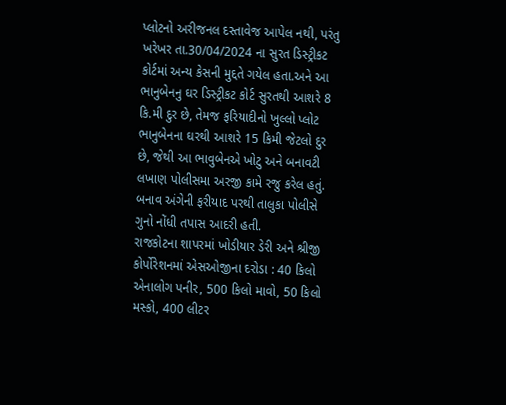પ્લોટનો અરીજનલ દસ્તાવેજ આપેલ નથી, પરંતુ ખરેખર તા.30/04/2024 ના સુરત ડિસ્ટ્રીકટ કોર્ટમાં અન્ય કેસની મુદ્દતે ગયેલ હતા.અને આ ભાનુબેનનુ ઘર ડિસ્ટ્રીકટ કોર્ટ સુરતથી આશરે 8 કિ.મી દુર છે, તેમજ ફરિયાદીનો ખુલ્લો પ્લોટ ભાનુબેનના ઘરથી આશરે 15 કિમી જેટલો દુર છે, જેથી આ ભાવુબેનએ ખોટુ અને બનાવટી લખાણ પોલીસમા અરજી કામે રજુ કરેલ હતું. બનાવ અંગેની ફરીયાદ પરથી તાલુકા પોલીસે ગુનો નોંધી તપાસ આદરી હતી.
રાજકોટના શાપરમાં ખોડીયાર ડેરી અને શ્રીજી કોર્પોરેશનમાં એસઓજીના દરોડા : 40 કિલો એનાલોગ પનીર, 500 કિલો માવો, 50 કિલો મસ્કો, 400 લીટર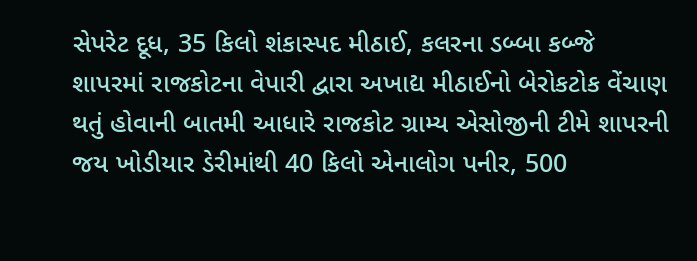સેપરેટ દૂધ, 35 કિલો શંકાસ્પદ મીઠાઈ, કલરના ડબ્બા કબ્જે
શાપરમાં રાજકોટના વેપારી દ્વારા અખાદ્ય મીઠાઈનો બેરોકટોક વેંચાણ થતું હોવાની બાતમી આધારે રાજકોટ ગ્રામ્ય એસોજીની ટીમે શાપરની જય ખોડીયાર ડેરીમાંથી 40 કિલો એનાલોગ પનીર, 500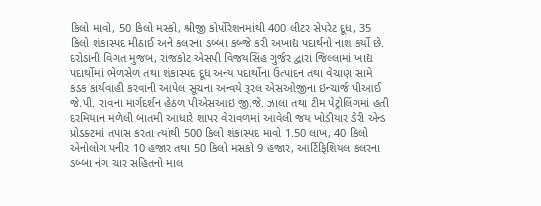કિલો માવો, 50 કિલો મસ્કો, શ્રીજી કોર્પોરેશનમાંથી 400 લીટર સેપરેટ દૂધ, 35 કિલો શંકાસ્પદ મીઠાઈ અને કલરના ડબ્બા કબ્જે કરી અખાદ્ય પદાર્થનો નાશ કર્યો છે. દરોડાની વિગત મુજબ, રાજકોટ એસપી વિજયસિંહ ગુર્જર દ્વારા જિલ્લામાં ખાદ્ય પદાર્થોમાં ભેળસેળ તથા શંકાસ્પદ દૂધ અન્ય પદાર્થોના ઉત્પાદન તથા વેચાણ સામે કડક કાર્યવાહી કરવાની આપેલ સૂચના અન્વયે રૂરલ એસઓજીના ઇન્ચાર્જ પીઆઈ જે.પી. રાવના માર્ગદર્શન હેઠળ પીએસઆઇ જી.જે. ઝાલા તથા ટીમ પેટ્રોલિંગમાં હતી દરમિયાન મળેલી બાતમી આધારે શાપર વેરાવળમાં આવેલી જય ખોડીયાર ડેરી એન્ડ પ્રોડક્ટમાં તપાસ કરતા ત્યાંથી 500 કિલો શંકાસ્પદ માવો 1.50 લાખ, 40 કિલો એનોલોગ પનીર 10 હજાર તથા 50 કિલો મસકો 9 હજાર, આર્ટિફિશિયલ કલરના ડબ્બા નંગ ચાર સહિતનો માલ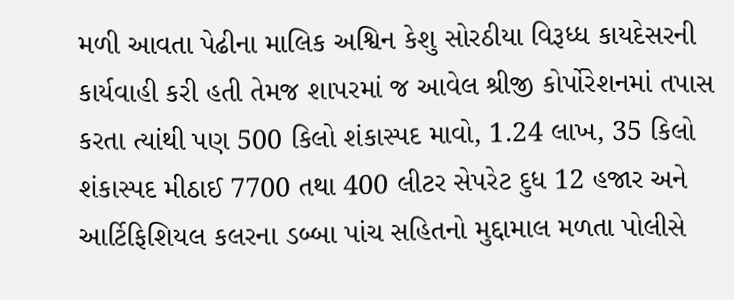મળી આવતા પેઢીના માલિક અશ્વિન કેશુ સોરઠીયા વિરૂધ્ધ કાયદેસરની કાર્યવાહી કરી હતી તેમજ શાપરમાં જ આવેલ શ્રીજી કોર્પોરેશનમાં તપાસ કરતા ત્યાંથી પણ 500 કિલો શંકાસ્પદ માવો, 1.24 લાખ, 35 કિલો શંકાસ્પદ મીઠાઈ 7700 તથા 400 લીટર સેપરેટ દુધ 12 હજાર અને આર્ટિફિશિયલ કલરના ડબ્બા પાંચ સહિતનો મુદ્દામાલ મળતા પોલીસે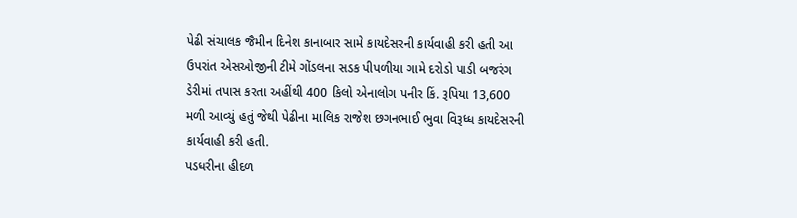પેઢી સંચાલક જૈમીન દિનેશ કાનાબાર સામે કાયદેસરની કાર્યવાહી કરી હતી આ ઉપરાંત એસઓજીની ટીમે ગોંડલના સડક પીપળીયા ગામે દરોડો પાડી બજરંગ ડેરીમાં તપાસ કરતા અહીંથી 400 કિલો એનાલોગ પનીર કિં. રૂપિયા 13,600 મળી આવ્યું હતું જેથી પેઢીના માલિક રાજેશ છગનભાઈ ભુવા વિરૂધ્ધ કાયદેસરની કાર્યવાહી કરી હતી.
પડધરીના હીદળ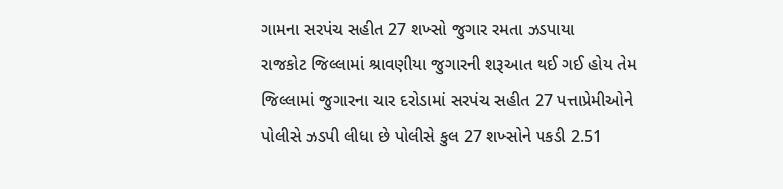ગામના સરપંચ સહીત 27 શખ્સો જુગાર રમતા ઝડપાયા
રાજકોટ જિલ્લામાં શ્રાવણીયા જુગારની શરૂઆત થઈ ગઈ હોય તેમ જિલ્લામાં જુગારના ચાર દરોડામાં સરપંચ સહીત 27 પત્તાપ્રેમીઓને પોલીસે ઝડપી લીધા છે પોલીસે કુલ 27 શખ્સોને પકડી 2.51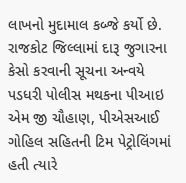લાખનો મુદામાલ કબ્જે કર્યો છે. રાજકોટ જિલ્લામાં દારૂ જુગારના કેસો કરવાની સૂચના અન્વયે પડધરી પોલીસ મથકના પીઆઇ એમ જી ચૌહાણ, પીએસઆઈ ગોહિલ સહિતની ટિમ પેટ્રોલિંગમાં હતી ત્યારે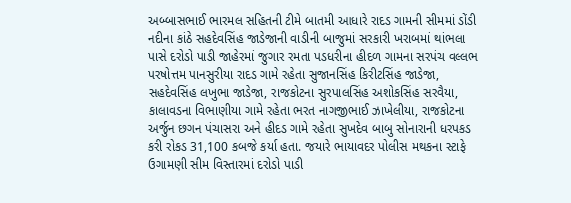અબ્બાસભાઈ ભારમલ સહિતની ટીમે બાતમી આધારે રાદડ ગામની સીમમાં ડોંડી નદીના કાંઠે સહદેવસિંહ જાડેજાની વાડીની બાજુમાં સરકારી ખરાબમાં થાંભલા પાસે દરોડો પાડી જાહેરમાં જુગાર રમતા પડધરીના હીદળ ગામના સરપંચ વલ્લભ પરષોત્તમ પાનસુરીયા રાદડ ગામે રહેતા સુજાનસિંહ કિરીટસિંહ જાડેજા, સહદેવસિંહ લખુભા જાડેજા, રાજકોટના સુરપાલસિંહ અશોકસિંહ સરવૈયા, કાલાવડના વિભાણીયા ગામે રહેતા ભરત નાગજીભાઈ ઝાખેલીયા, રાજકોટના અર્જુન છગન પંચાસરા અને હીદડ ગામે રહેતા સુખદેવ બાબુ સોનારાની ધરપકડ કરી રોકડ 31,100 કબજે કર્યા હતા. જયારે ભાયાવદર પોલીસ મથકના સ્ટાફે ઉગામણી સીમ વિસ્તારમાં દરોડો પાડી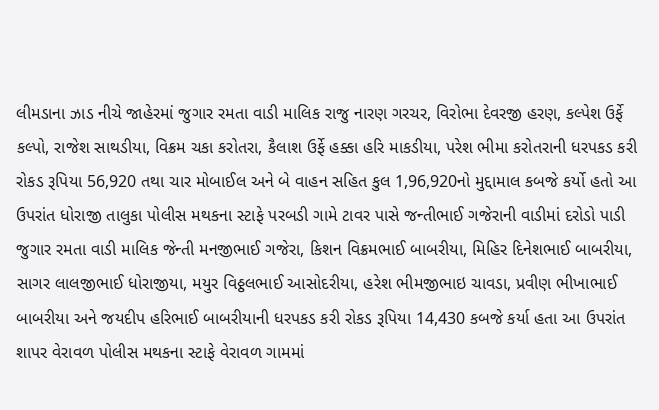લીમડાના ઝાડ નીચે જાહેરમાં જુગાર રમતા વાડી માલિક રાજુ નારણ ગરચર, વિરોભા દેવરજી હરણ, કલ્પેશ ઉર્ફે કલ્પો, રાજેશ સાથડીયા, વિક્રમ ચકા કરોતરા, કૈલાશ ઉર્ફે હક્કા હરિ માકડીયા, પરેશ ભીમા કરોતરાની ધરપકડ કરી રોકડ રૂપિયા 56,920 તથા ચાર મોબાઈલ અને બે વાહન સહિત કુલ 1,96,920નો મુદ્દામાલ કબજે કર્યો હતો આ ઉપરાંત ધોરાજી તાલુકા પોલીસ મથકના સ્ટાફે પરબડી ગામે ટાવર પાસે જન્તીભાઈ ગજેરાની વાડીમાં દરોડો પાડી જુગાર રમતા વાડી માલિક જેન્તી મનજીભાઈ ગજેરા, કિશન વિક્રમભાઈ બાબરીયા, મિહિર દિનેશભાઈ બાબરીયા, સાગર લાલજીભાઈ ધોરાજીયા, મયુર વિઠ્ઠલભાઈ આસોદરીયા, હરેશ ભીમજીભાઇ ચાવડા, પ્રવીણ ભીખાભાઈ બાબરીયા અને જયદીપ હરિભાઈ બાબરીયાની ધરપકડ કરી રોકડ રૂપિયા 14,430 કબજે કર્યા હતા આ ઉપરાંત શાપર વેરાવળ પોલીસ મથકના સ્ટાફે વેરાવળ ગામમાં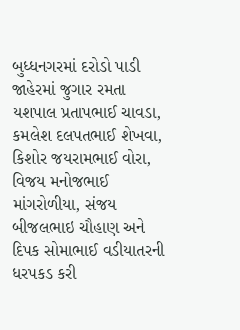બુધ્ધનગરમાં દરોડો પાડી જાહેરમાં જુગાર રમતા યશપાલ પ્રતાપભાઈ ચાવડા, કમલેશ દલપતભાઈ શેખવા, કિશોર જયરામભાઈ વોરા, વિજય મનોજભાઈ માંગરોળીયા, સંજય બીજલભાઇ ચૌહાણ અને દિપક સોમાભાઈ વડીયાતરની ધરપકડ કરી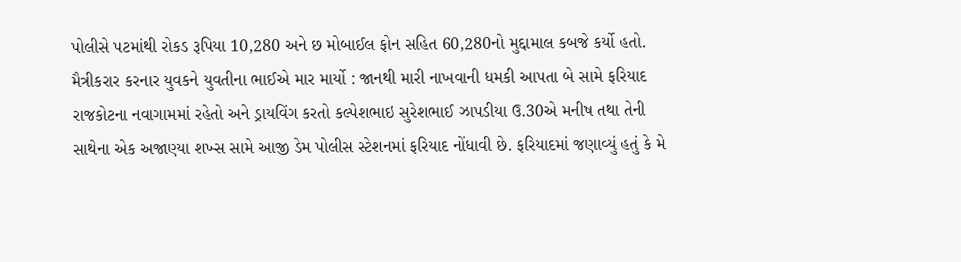પોલીસે પટમાંથી રોકડ રૂપિયા 10,280 અને છ મોબાઈલ ફોન સહિત 60,280નો મુદ્દામાલ કબજે કર્યો હતો.
મૈત્રીકરાર કરનાર યુવકને યુવતીના ભાઈએ માર માર્યો : જાનથી મારી નાખવાની ધમકી આપતા બે સામે ફરિયાદ
રાજકોટના નવાગામમાં રહેતો અને ડ્રાયવિંગ કરતો કલ્પેશભાઇ સુરેશભાઈ ઝાપડીયા ઉ.30એ મનીષ તથા તેની સાથેના એક અજાણ્યા શખ્સ સામે આજી ડેમ પોલીસ સ્ટેશનમાં ફરિયાદ નોંધાવી છે. ફરિયાદમાં જણાવ્યું હતું કે મે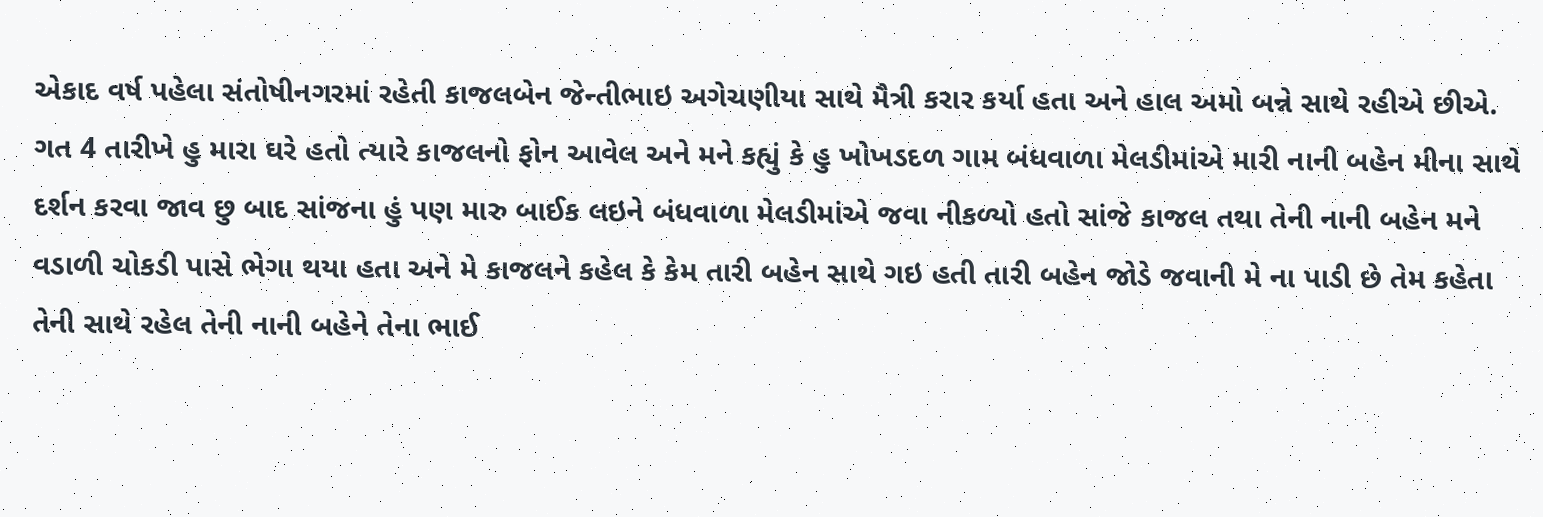એકાદ વર્ષ પહેલા સંતોષીનગરમાં રહેતી કાજલબેન જેન્તીભાઇ અગેચણીયા સાથે મૈત્રી કરાર કર્યા હતા અને હાલ અમો બન્ને સાથે રહીએ છીએ. ગત 4 તારીખે હુ મારા ઘરે હતો ત્યારે કાજલનો ફોન આવેલ અને મને કહ્યું કે હુ ખોખડદળ ગામ બંધવાળા મેલડીમાંએ મારી નાની બહેન મીના સાથે દર્શન કરવા જાવ છુ બાદ સાંજના હું પણ મારુ બાઈક લઇને બંધવાળા મેલડીમાંએ જવા નીકળ્યો હતો સાંજે કાજલ તથા તેની નાની બહેન મને વડાળી ચોકડી પાસે ભેગા થયા હતા અને મે કાજલને કહેલ કે કેમ તારી બહેન સાથે ગઇ હતી તારી બહેન જોડે જવાની મે ના પાડી છે તેમ કહેતા તેની સાથે રહેલ તેની નાની બહેને તેના ભાઈ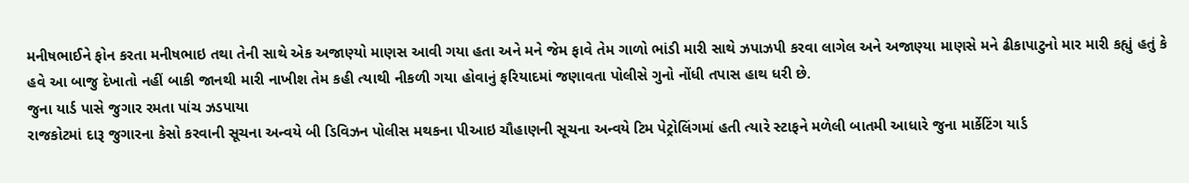મનીષભાઈને ફોન કરતા મનીષભાઇ તથા તેની સાથે એક અજાણ્યો માણસ આવી ગયા હતા અને મને જેમ ફાવે તેમ ગાળો ભાંડી મારી સાથે ઝપાઝપી કરવા લાગેલ અને અજાણ્યા માણસે મને ઢીકાપાટુનો માર મારી કહ્યું હતું કે હવે આ બાજુ દેખાતો નહીં બાકી જાનથી મારી નાખીશ તેમ કહી ત્યાથી નીકળી ગયા હોવાનું ફરિયાદમાં જણાવતા પોલીસે ગુનો નોંધી તપાસ હાથ ધરી છે.
જુના યાર્ડ પાસે જુગાર રમતા પાંચ ઝડપાયા
રાજકોટમાં દારૂ જુગારના કેસો કરવાની સૂચના અન્વયે બી ડિવિઝન પોલીસ મથકના પીઆઇ ચૌહાણની સૂચના અન્વયે ટિમ પેટ્રોલિંગમાં હતી ત્યારે સ્ટાફને મળેલી બાતમી આધારે જુના માર્કેટિંગ યાર્ડ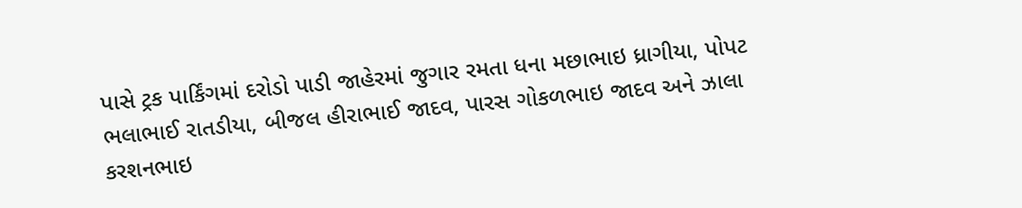પાસે ટ્રક પાર્કિંગમાં દરોડો પાડી જાહેરમાં જુગાર રમતા ધના મછાભાઇ ધ્રાગીયા, પોપટ ભલાભાઈ રાતડીયા, બીજલ હીરાભાઈ જાદવ, પારસ ગોકળભાઇ જાદવ અને ઝાલા કરશનભાઇ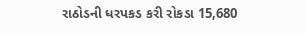રાઠોડની ધરપકડ કરી રોકડા 15,680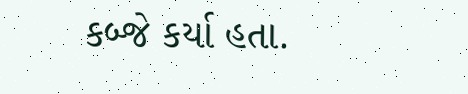કબ્જે કર્યા હતા.